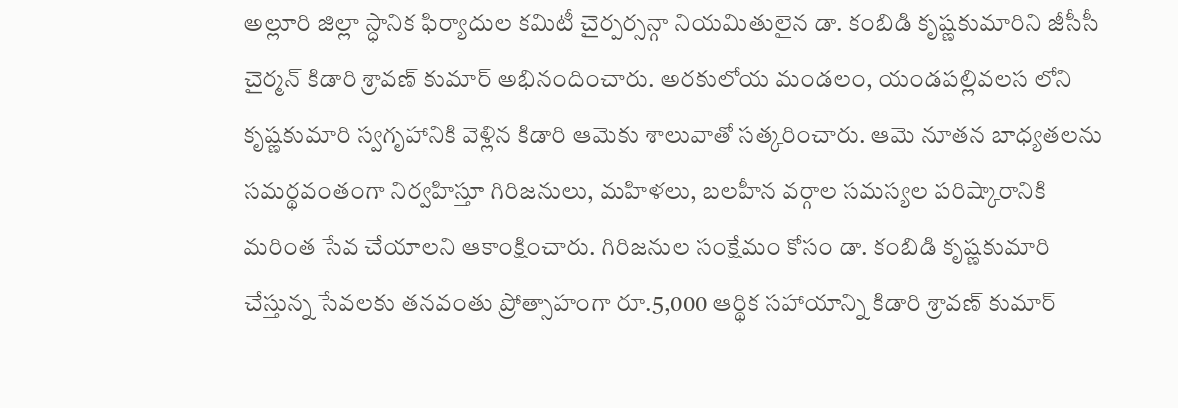అల్లూరి జిల్లా స్ధానిక ఫిర్యాదుల కమిటీ చైర్పర్సన్గా నియమితులైన డా. కంబిడి కృష్ణకుమారిని జీసీసీ చైర్మన్ కిడారి శ్రావణ్ కుమార్ అభినందించారు. అరకులోయ మండలం, యండపల్లివలస లోని కృష్ణకుమారి స్వగృహానికి వెళ్లిన కిడారి ఆమెకు శాలువాతో సత్కరించారు. ఆమె నూతన బాధ్యతలను సమర్థవంతంగా నిర్వహిస్తూ గిరిజనులు, మహిళలు, బలహీన వర్గాల సమస్యల పరిష్కారానికి మరింత సేవ చేయాలని ఆకాంక్షించారు. గిరిజనుల సంక్షేమం కోసం డా. కంబిడి కృష్ణకుమారి చేస్తున్న సేవలకు తనవంతు ప్రోత్సాహంగా రూ.5,000 ఆర్థిక సహాయాన్ని కిడారి శ్రావణ్ కుమార్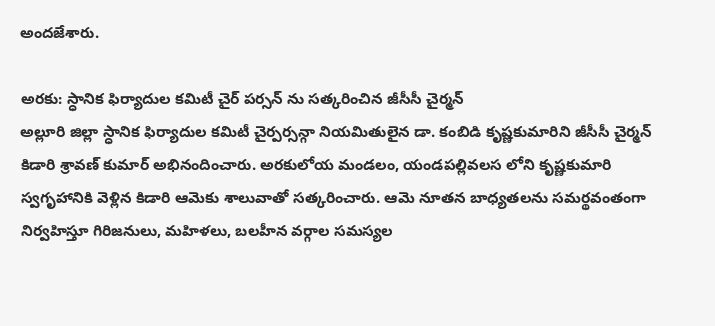అందజేశారు.

అరకు: స్ధానిక ఫిర్యాదుల కమిటీ చైర్ పర్సన్ ను సత్కరించిన జీసీసీ చైర్మన్
అల్లూరి జిల్లా స్ధానిక ఫిర్యాదుల కమిటీ చైర్పర్సన్గా నియమితులైన డా. కంబిడి కృష్ణకుమారిని జీసీసీ చైర్మన్ కిడారి శ్రావణ్ కుమార్ అభినందించారు. అరకులోయ మండలం, యండపల్లివలస లోని కృష్ణకుమారి స్వగృహానికి వెళ్లిన కిడారి ఆమెకు శాలువాతో సత్కరించారు. ఆమె నూతన బాధ్యతలను సమర్థవంతంగా నిర్వహిస్తూ గిరిజనులు, మహిళలు, బలహీన వర్గాల సమస్యల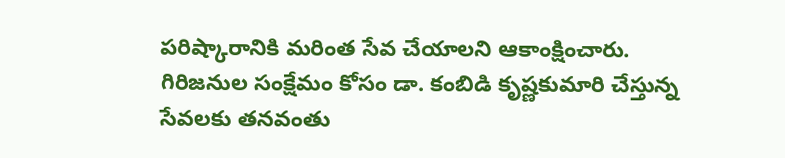పరిష్కారానికి మరింత సేవ చేయాలని ఆకాంక్షించారు. గిరిజనుల సంక్షేమం కోసం డా. కంబిడి కృష్ణకుమారి చేస్తున్న సేవలకు తనవంతు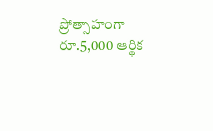ప్రోత్సాహంగా రూ.5,000 ఆర్థిక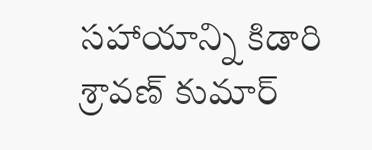సహాయాన్ని కిడారి శ్రావణ్ కుమార్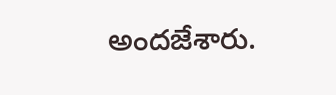అందజేశారు.